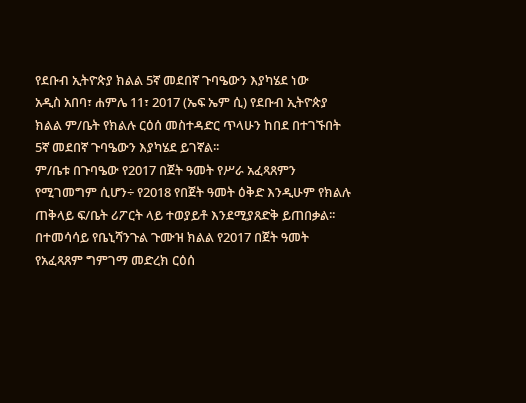የደቡብ ኢትዮጵያ ክልል 5ኛ መደበኛ ጉባዔውን እያካሄደ ነው
አዲስ አበባ፣ ሐምሌ 11፣ 2017 (ኤፍ ኤም ሲ) የደቡብ ኢትዮጵያ ክልል ም/ቤት የክልሉ ርዕሰ መስተዳድር ጥላሁን ከበደ በተገኙበት 5ኛ መደበኛ ጉባዔውን እያካሄደ ይገኛል፡፡
ም/ቤቱ በጉባዔው የ2017 በጀት ዓመት የሥራ አፈጻጸምን የሚገመግም ሲሆን÷ የ2018 የበጀት ዓመት ዕቅድ እንዲሁም የክልሉ ጠቅላይ ፍ/ቤት ሪፖርት ላይ ተወያይቶ እንደሚያጸድቅ ይጠበቃል፡፡
በተመሳሳይ የቤኒሻንጉል ጉሙዝ ክልል የ2017 በጀት ዓመት የአፈጻጸም ግምገማ መድረክ ርዕሰ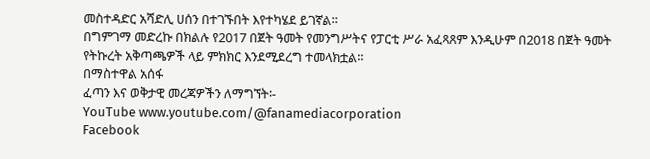መስተዳድር አሻድሊ ሀሰን በተገኙበት እየተካሄደ ይገኛል።
በግምገማ መድረኩ በክልሉ የ2017 በጀት ዓመት የመንግሥትና የፓርቲ ሥራ አፈጻጸም እንዲሁም በ2018 በጀት ዓመት የትኩረት አቅጣጫዎች ላይ ምክክር እንደሚደረግ ተመላክቷል፡፡
በማስተዋል አሰፋ
ፈጣን እና ወቅታዊ መረጃዎችን ለማግኘት፡-
YouTube www.youtube.com/@fanamediacorporation
Facebook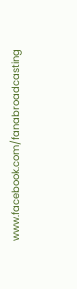www.facebook.com/fanabroadcasting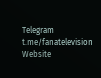Telegram t.me/fanatelevision
Website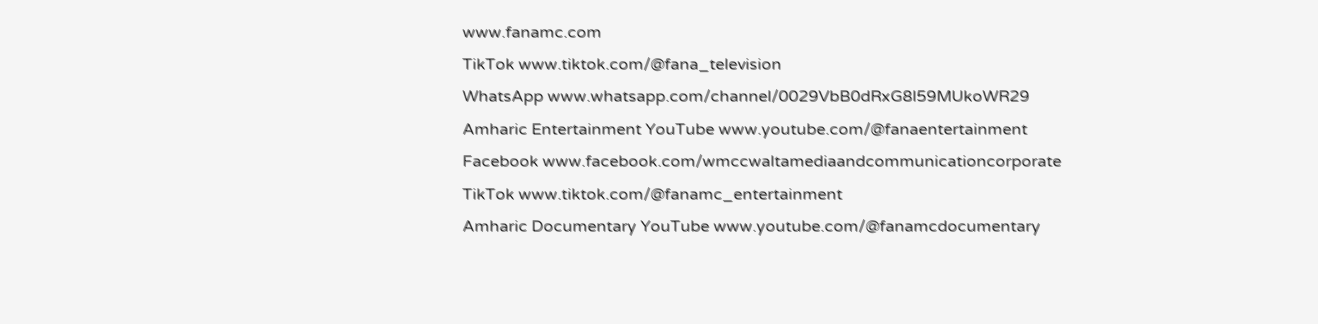www.fanamc.com
TikTok www.tiktok.com/@fana_television
WhatsApp www.whatsapp.com/channel/0029VbB0dRxG8l59MUkoWR29
Amharic Entertainment YouTube www.youtube.com/@fanaentertainment
Facebook www.facebook.com/wmccwaltamediaandcommunicationcorporate
TikTok www.tiktok.com/@fanamc_entertainment
Amharic Documentary YouTube www.youtube.com/@fanamcdocumentary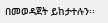በመወዳጀት ይከታተሉን፡፡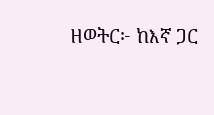ዘወትር፦ ከእኛ ጋር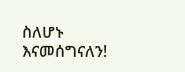ስለሆኑ እናመሰግናለን!